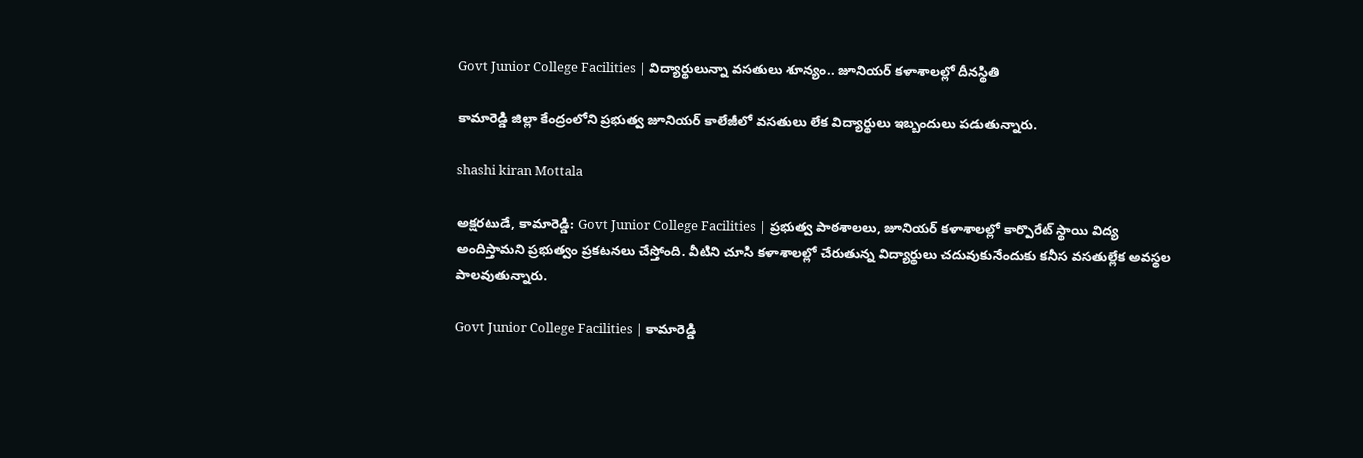Govt Junior College Facilities | విద్యార్థులున్నా వసతులు శూన్యం.. జూనియర్ కళాశాలల్లో దీనస్థితి

కామారెడ్డి జిల్లా కేంద్రంలోని ప్రభుత్వ జూనియర్ కాలేజీలో వసతులు లేక విద్యార్థులు ఇబ్బందులు పడుతున్నారు.

shashi kiran Mottala

అక్షరటుడే, కామారెడ్డి: Govt Junior College Facilities | ప్రభుత్వ పాఠశాలలు, జూనియర్ కళాశాలల్లో కార్పొరేట్ స్థాయి విద్య అందిస్తామని ప్రభుత్వం ప్రకటనలు చేస్తోంది. వీటిని చూసి కళాశాలల్లో చేరుతున్న విద్యార్థులు చదువుకునేందుకు కనీస వసతుల్లేక అవస్థల పాలవుతున్నారు.

Govt Junior College Facilities | కామారెడ్డి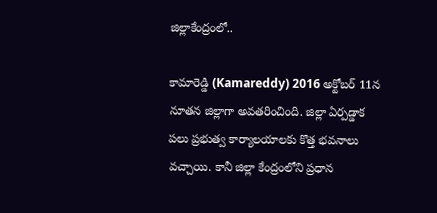జిల్లాకేంద్రంలో..

కామారెడ్డి (Kamareddy) 2016 అక్టోబర్ 11న నూతన జిల్లాగా అవతరించింది. జిల్లా ఏర్పడ్డాక పలు ప్రభుత్వ కార్యాలయాలకు కొత్త భవనాలు వచ్చాయి. కానీ జిల్లా కేంద్రంలోని ప్రధాన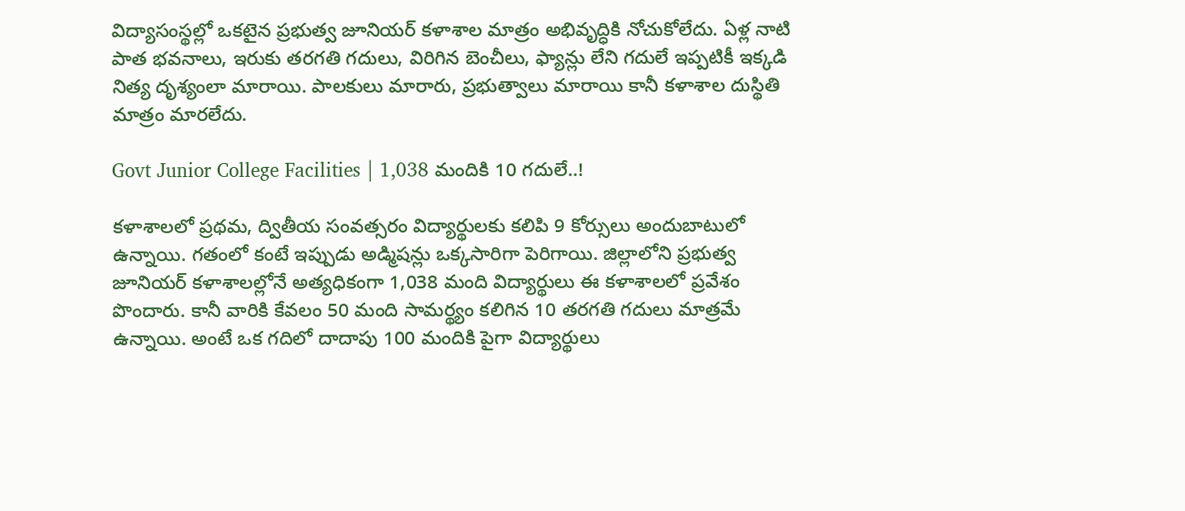విద్యాసంస్థల్లో ఒకటైన ప్రభుత్వ జూనియర్ కళాశాల మాత్రం అభివృద్ధికి నోచుకోలేదు. ఏళ్ల నాటి పాత భవనాలు, ఇరుకు తరగతి గదులు, విరిగిన బెంచీలు, ఫ్యాన్లు లేని గదులే ఇప్పటికీ ఇక్కడి నిత్య దృశ్యంలా మారాయి. పాలకులు మారారు, ప్రభుత్వాలు మారాయి కానీ కళాశాల దుస్థితి మాత్రం మారలేదు.

Govt Junior College Facilities | 1,038 మందికి 10 గదులే..!

కళాశాలలో ప్రథమ, ద్వితీయ సంవత్సరం విద్యార్థులకు కలిపి 9 కోర్సులు అందుబాటులో ఉన్నాయి. గతంలో కంటే ఇప్పుడు అడ్మిషన్లు ఒక్కసారిగా పెరిగాయి. జిల్లాలోని ప్రభుత్వ జూనియర్ కళాశాలల్లోనే అత్యధికంగా 1,038 మంది విద్యార్థులు ఈ కళాశాలలో ప్రవేశం పొందారు. కానీ వారికి కేవలం 50 మంది సామర్థ్యం కలిగిన 10 తరగతి గదులు మాత్రమే ఉన్నాయి. అంటే ఒక గదిలో దాదాపు 100 మందికి పైగా విద్యార్థులు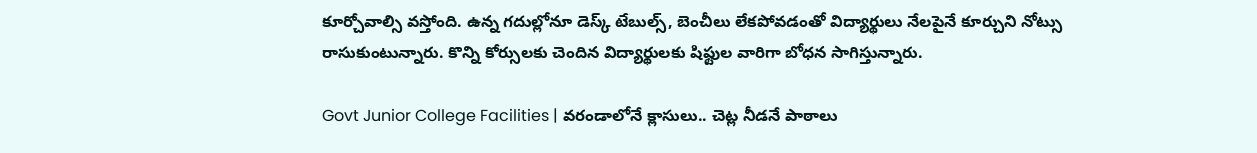కూర్చోవాల్సి వస్తోంది. ఉన్న గదుల్లోనూ డెస్క్ టేబుల్స్, బెంచీలు లేకపోవడంతో విద్యార్థులు నేలపైనే కూర్చుని నోట్సు రాసుకుంటున్నారు. కొన్ని కోర్సులకు చెందిన విద్యార్థులకు షిఫ్టుల వారిగా బోధన సాగిస్తున్నారు.

Govt Junior College Facilities | వరండాలోనే క్లాసులు.. చెట్ల నీడనే పాఠాలు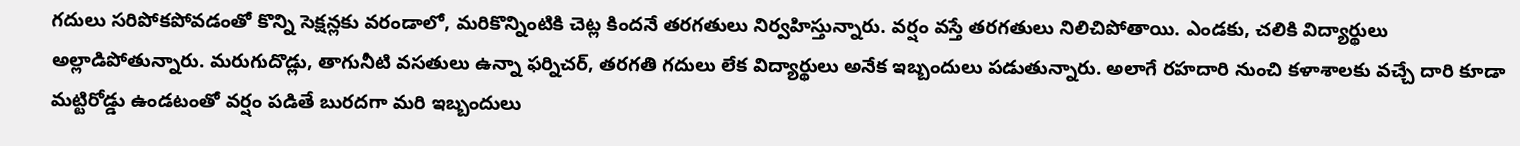గదులు సరిపోకపోవడంతో కొన్ని సెక్షన్లకు వరండాలో, మరికొన్నింటికి చెట్ల కిందనే తరగతులు నిర్వహిస్తున్నారు. వర్షం వస్తే తరగతులు నిలిచిపోతాయి. ఎండకు, చలికి విద్యార్థులు అల్లాడిపోతున్నారు. మరుగుదొడ్లు, తాగునీటి వసతులు ఉన్నా ఫర్నిచర్, తరగతి గదులు లేక విద్యార్థులు అనేక ఇబ్బందులు పడుతున్నారు. అలాగే రహదారి నుంచి కళాశాలకు వచ్చే దారి కూడా మట్టిరోడ్డు ఉండటంతో వర్షం పడితే బురదగా మరి ఇబ్బందులు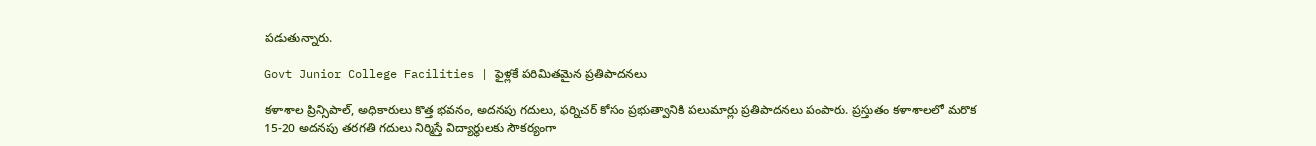పడుతున్నారు.

Govt Junior College Facilities | ఫైళ్లకే పరిమితమైన ప్రతిపాదనలు

కళాశాల ప్రిన్సిపాల్, అధికారులు కొత్త భవనం, అదనపు గదులు, ఫర్నిచర్ కోసం ప్రభుత్వానికి పలుమార్లు ప్రతిపాదనలు పంపారు. ప్రస్తుతం కళాశాలలో మరొక 15-20 అదనపు తరగతి గదులు నిర్మిస్తే విద్యార్థులకు సౌకర్యంగా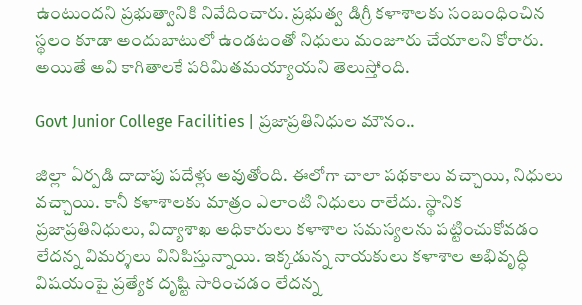ఉంటుందని ప్రభుత్వానికి నివేదించారు. ప్రభుత్వ డిగ్రీ కళాశాలకు సంబంధించిన స్థలం కూడా అందుబాటులో ఉండటంతో నిధులు మంజూరు చేయాలని కోరారు. అయితే అవి కాగితాలకే పరిమితమయ్యాయని తెలుస్తోంది.

Govt Junior College Facilities | ప్రజాప్రతినిధుల మౌనం..

జిల్లా ఏర్పడి దాదాపు పదేళ్లు అవుతోంది. ఈలోగా చాలా పథకాలు వచ్చాయి, నిధులు వచ్చాయి. కానీ కళాశాలకు మాత్రం ఎలాంటి నిధులు రాలేదు. స్థానిక ప్రజాప్రతినిధులు, విద్యాశాఖ అధికారులు కళాశాల సమస్యలను పట్టించుకోవడం లేదన్న విమర్శలు వినిపిస్తున్నాయి. ఇక్కడున్న నాయకులు కళాశాల అభివృద్ధి విషయంపై ప్రత్యేక దృష్టి సారించడం లేదన్న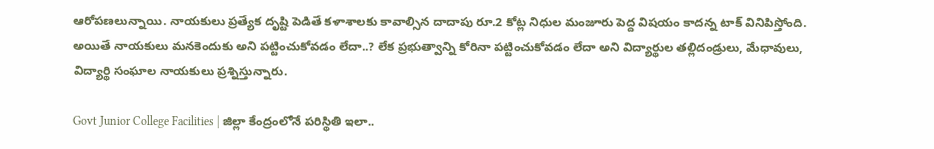ఆరోపణలున్నాయి. నాయకులు ప్రత్యేక దృష్టి పెడితే కళాశాలకు కావాల్సిన దాదాపు రూ.2 కోట్ల నిధుల మంజూరు పెద్ద విషయం కాదన్న టాక్ వినిపిస్తోంది. అయితే నాయకులు మనకెందుకు అని పట్టించుకోవడం లేదా..? లేక ప్రభుత్వాన్ని కోరినా పట్టించుకోవడం లేదా అని విద్యార్థుల తల్లిదండ్రులు, మేధావులు, విద్యార్థి సంఘాల నాయకులు ప్రశ్నిస్తున్నారు.

Govt Junior College Facilities | జిల్లా కేంద్రంలోనే పరిస్థితి ఇలా..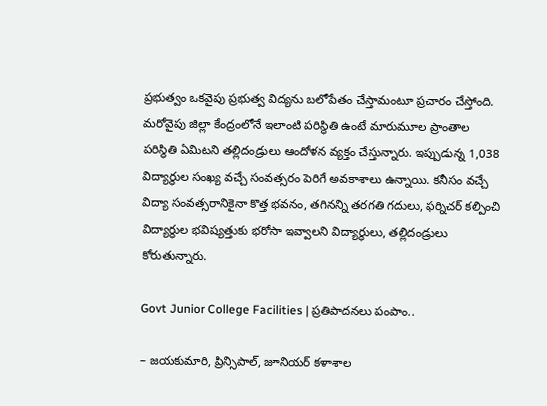ప్రభుత్వం ఒకవైపు ప్రభుత్వ విద్యను బలోపేతం చేస్తామంటూ ప్రచారం చేస్తోంది. మరోవైపు జిల్లా కేంద్రంలోనే ఇలాంటి పరిస్థితి ఉంటే మారుమూల ప్రాంతాల పరిస్థితి ఏమిటని తల్లిదండ్రులు ఆందోళన వ్యక్తం చేస్తున్నారు. ఇప్పుడున్న 1,038 విద్యార్థుల సంఖ్య వచ్చే సంవత్సరం పెరిగే అవకాశాలు ఉన్నాయి. కనీసం వచ్చే విద్యా సంవత్సరానికైనా కొత్త భవనం, తగినన్ని తరగతి గదులు, ఫర్నిచర్ కల్పించి విద్యార్థుల భవిష్యత్తుకు భరోసా ఇవ్వాలని విద్యార్థులు, తల్లిదండ్రులు కోరుతున్నారు.

Govt Junior College Facilities | ప్రతిపాదనలు పంపాం..

– జయకుమారి, ప్రిన్సిపాల్, జూనియర్ కళాశాల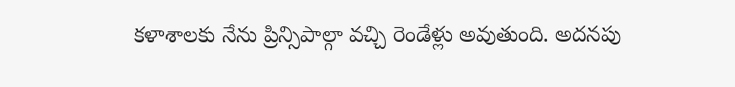కళాశాలకు నేను ప్రిన్సిపాల్గా వచ్చి రెండేళ్లు అవుతుంది. అదనపు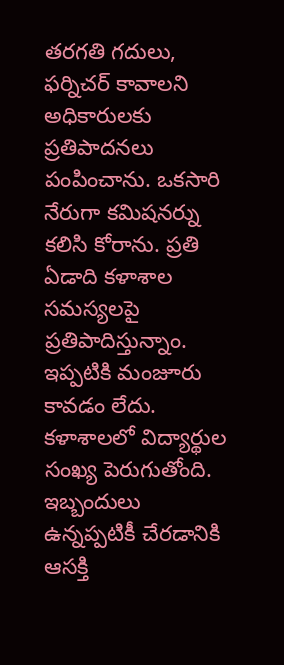తరగతి గదులు, ఫర్నిచర్ కావాలని అధికారులకు ప్రతిపాదనలు పంపించాను. ఒకసారి నేరుగా కమిషనర్ను కలిసి కోరాను. ప్రతి ఏడాది కళాశాల సమస్యలపై ప్రతిపాదిస్తున్నాం. ఇప్పటికి మంజూరు కావడం లేదు. కళాశాలలో విద్యార్థుల సంఖ్య పెరుగుతోంది. ఇబ్బందులు ఉన్నప్పటికీ చేరడానికి ఆసక్తి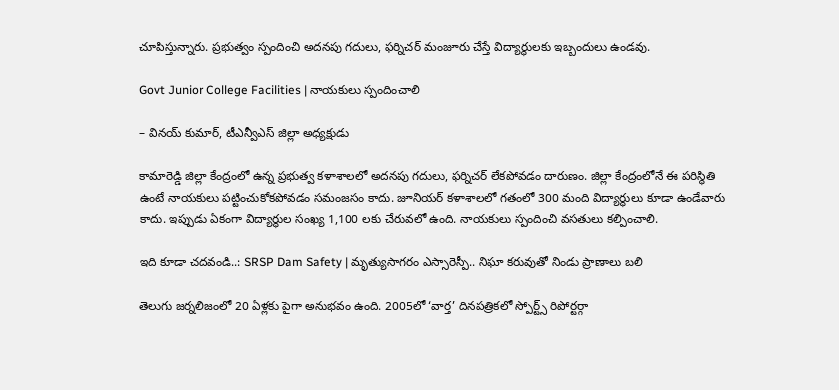చూపిస్తున్నారు. ప్రభుత్వం స్పందించి అదనపు గదులు, ఫర్నిచర్ మంజూరు చేస్తే విద్యార్థులకు ఇబ్బందులు ఉండవు.

Govt Junior College Facilities | నాయకులు స్పందించాలి

– వినయ్ కుమార్, టీఎన్వీఎస్ జిల్లా అధ్యక్షుడు

కామారెడ్డి జిల్లా కేంద్రంలో ఉన్న ప్రభుత్వ కళాశాలలో అదనపు గదులు, ఫర్నిచర్ లేకపోవడం దారుణం. జిల్లా కేంద్రంలోనే ఈ పరిస్థితి ఉంటే నాయకులు పట్టించుకోకపోవడం సమంజసం కాదు. జూనియర్ కళాశాలలో గతంలో 300 మంది విద్యార్థులు కూడా ఉండేవారు కాదు. ఇప్పుడు ఏకంగా విద్యార్థుల సంఖ్య 1,100 లకు చేరువలో ఉంది. నాయకులు స్పందించి వసతులు కల్పించాలి.

ఇది కూడా చదవండి..: SRSP Dam Safety | మృత్యుసాగరం ఎస్సారెస్పీ.. నిఘా కరువుతో నిండు ప్రాణాలు బలి

తెలుగు జర్నలిజంలో 20 ఏళ్లకు పైగా అనుభవం ఉంది. 2005లో ‘వార్త’ దినపత్రికలో స్పోర్ట్స్ రిపోర్టర్గా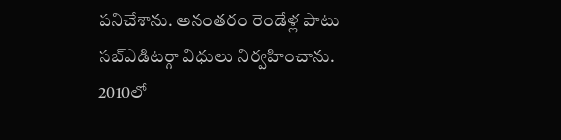పనిచేశాను. అనంతరం రెండేళ్ల పాటు సబ్ఎడిటర్గా విధులు నిర్వహించాను. 2010లో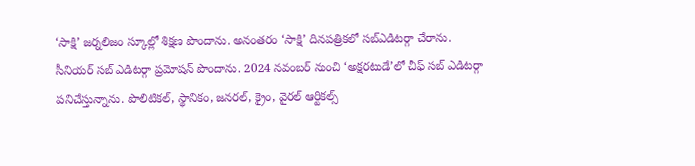‘సాక్షి’ జర్నలిజం స్కూల్లో శిక్షణ పొందాను. అనంతరం ‘సాక్షి’ దినపత్రికలో సబ్ఎడిటర్గా చేరాను. సీనియర్ సబ్ ఎడిటర్గా ప్రమోషన్ పొందాను. 2024 నవంబర్ నుంచి ‘అక్షరటుడే’లో చీఫ్ సబ్ ఎడిటర్గా పనిచేస్తున్నాను. పొలిటికల్, స్థానికం, జనరల్, క్రైం, వైరల్ ఆర్టికల్స్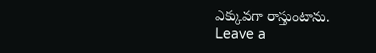ఎక్కువగా రాస్తుంటాను.
Leave a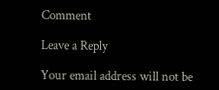Comment

Leave a Reply

Your email address will not be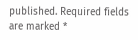published. Required fields are marked *